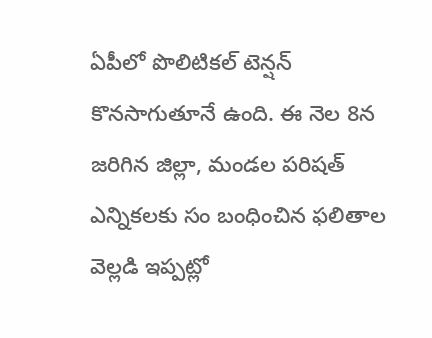ఏపీలో పొలిటికల్ టెన్షన్ కొనసాగుతూనే ఉంది. ఈ నెల 8న జరిగిన జిల్లా, మండల పరిషత్ ఎన్నికలకు సం బంధించిన ఫలితాల వెల్లడి ఇప్పట్లో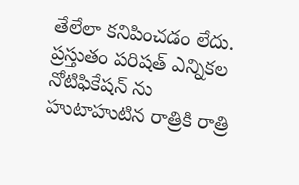తేలేలా కనిపించడం లేదు. ప్రస్తుతం పరిషత్ ఎన్నికల నోటిఫికేషన్ ను హుటాహుటిన రాత్రికి రాత్రి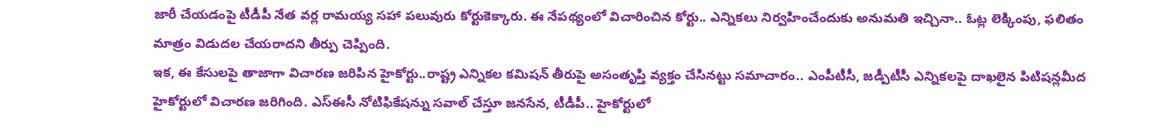జారీ చేయడంపై టీడీపీ నేత వర్ల రామయ్య సహా పలువురు కోర్టుకెక్కారు. ఈ నేపథ్యంలో విచారించిన కోర్టు.. ఎన్నికలు నిర్వహించేందుకు అనుమతి ఇచ్చినా.. ఓట్ల లెక్కింపు, ఫలితం మాత్రం విడుదల చేయరాదని తీర్పు చెప్పింది.
ఇక, ఈ కేసులపై తాజాగా విచారణ జరిపిన హైకోర్టు..రాష్ట్ర ఎన్నికల కమిషన్ తీరుపై అసంతృప్తి వ్యక్తం చేసినట్టు సమాచారం.. ఎంపీటీసీ, జడ్పీటీసీ ఎన్నికలపై దాఖలైన పిటిషన్లమీద హైకోర్టులో విచారణ జరిగింది. ఎస్ఈసీ నోటిఫికేషన్ను సవాల్ చేస్తూ జనసేన, టీడీపీ.. హైకోర్టులో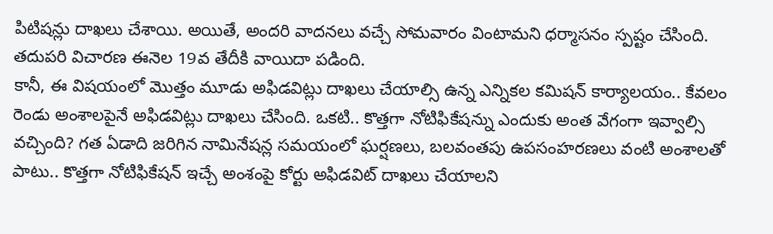పిటిషన్లు దాఖలు చేశాయి. అయితే, అందరి వాదనలు వచ్చే సోమవారం వింటామని ధర్మాసనం స్పష్టం చేసింది. తదుపరి విచారణ ఈనెల 19వ తేదీకి వాయిదా పడింది.
కానీ, ఈ విషయంలో మొత్తం మూడు అఫిడవిట్లు దాఖలు చేయాల్సి ఉన్న ఎన్నికల కమిషన్ కార్యాలయం.. కేవలం రెండు అంశాలపైనే అఫిడవిట్లు దాఖలు చేసింది. ఒకటి.. కొత్తగా నోటిఫికేషన్ను ఎందుకు అంత వేగంగా ఇవ్వాల్సి వచ్చింది? గత ఏడాది జరిగిన నామినేషన్ల సమయంలో ఘర్షణలు, బలవంతపు ఉపసంహరణలు వంటి అంశాలతో పాటు.. కొత్తగా నోటిఫికేషన్ ఇచ్చే అంశంపై కోర్టు అఫిడవిట్ దాఖలు చేయాలని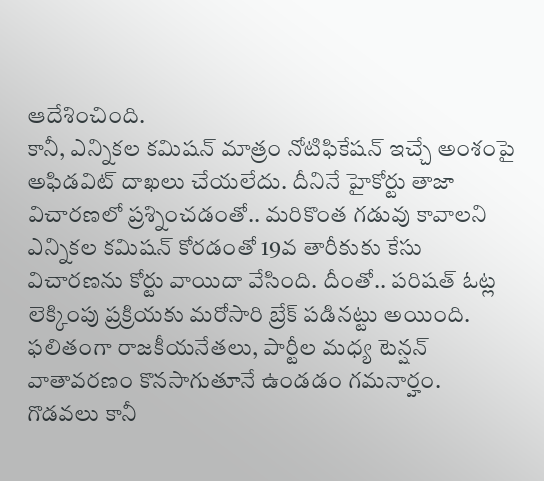ఆదేశించింది.
కానీ, ఎన్నికల కమిషన్ మాత్రం నోటిఫికేషన్ ఇచ్చే అంశంపై అఫిడవిట్ దాఖలు చేయలేదు. దీనినే హైకోర్టు తాజా విచారణలో ప్రశ్నించడంతో.. మరికొంత గడువు కావాలని ఎన్నికల కమిషన్ కోరడంతో 19వ తారీకుకు కేసు విచారణను కోర్టు వాయిదా వేసింది. దీంతో.. పరిషత్ ఓట్ల లెక్కింపు ప్రక్రియకు మరోసారి బ్రేక్ పడినట్టు అయింది. ఫలితంగా రాజకీయనేతలు, పార్టీల మధ్య టెన్షన్ వాతావరణం కొనసాగుతూనే ఉండడం గమనార్హం.
గొడవలు కానీ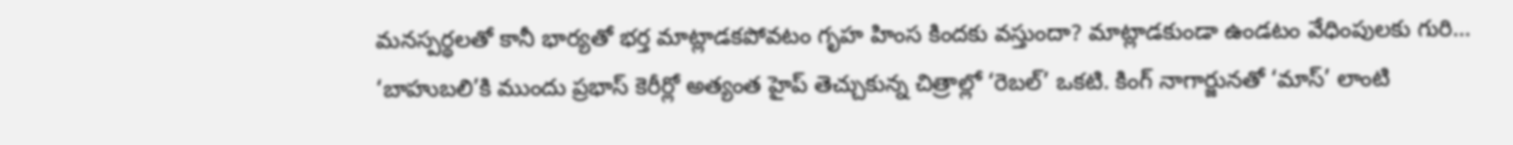మనస్పర్థలతో కానీ భార్యతో భర్త మాట్లాడకపోవటం గృహ హింస కిందకు వస్తుందా? మాట్లాడకుండా ఉండటం వేధింపులకు గురి…
‘బాహుబలి’కి ముందు ప్రభాస్ కెరీర్లో అత్యంత హైప్ తెచ్చుకున్న చిత్రాల్లో ‘రెబల్’ ఒకటి. కింగ్ నాగార్జునతో ‘మాస్’ లాంటి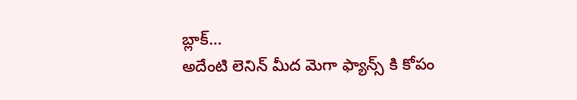బ్లాక్…
అదేంటి లెనిన్ మీద మెగా ఫ్యాన్స్ కి కోపం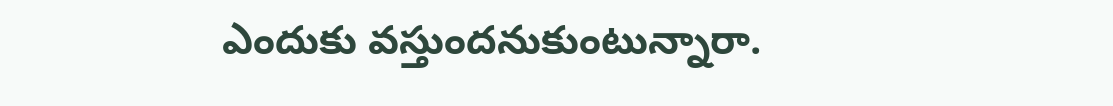ఎందుకు వస్తుందనుకుంటున్నారా.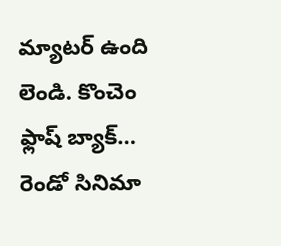మ్యాటర్ ఉంది లెండి. కొంచెం ఫ్లాష్ బ్యాక్…
రెండో సినిమా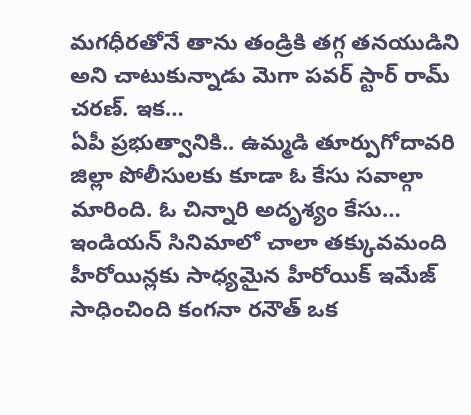మగధీరతోనే తాను తండ్రికి తగ్గ తనయుడిని అని చాటుకున్నాడు మెగా పవర్ స్టార్ రామ్ చరణ్. ఇక…
ఏపీ ప్రభుత్వానికి.. ఉమ్మడి తూర్పుగోదావరి జిల్లా పోలీసులకు కూడా ఓ కేసు సవాల్గా మారింది. ఓ చిన్నారి అదృశ్యం కేసు…
ఇండియన్ సినిమాలో చాలా తక్కువమంది హీరోయిన్లకు సాధ్యమైన హీరోయిక్ ఇమేజ్ సాధించింది కంగనా రనౌత్ ఒక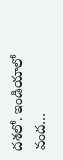దశలో. ఇండియాలో వంద…